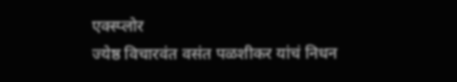एक्स्प्लोर
ज्येष्ठ विचारवंत वसंत पळशीकर यांचं निधन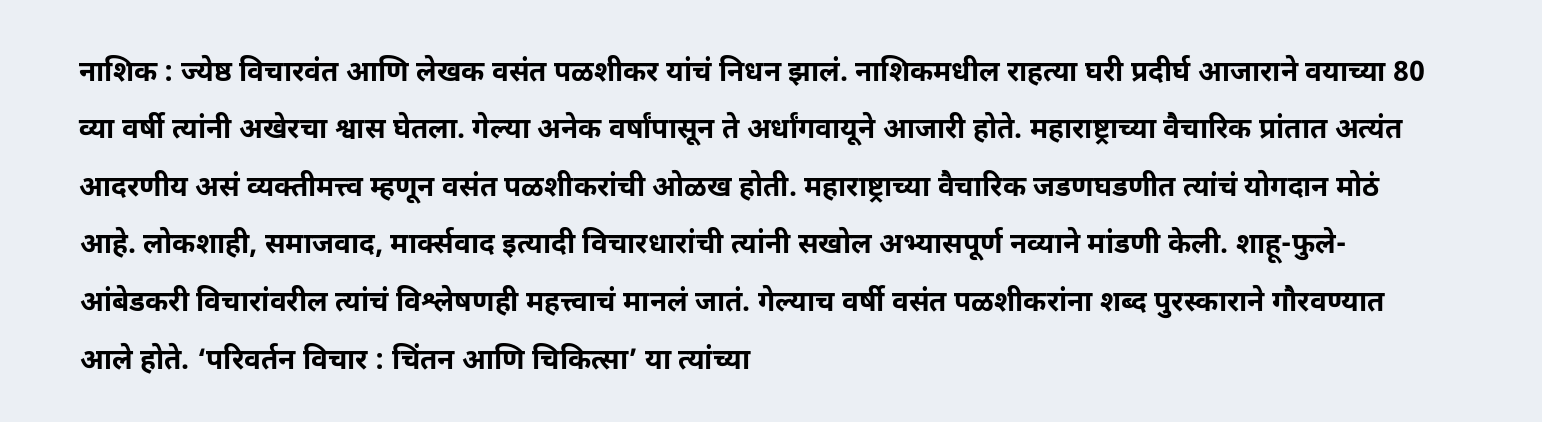नाशिक : ज्येष्ठ विचारवंत आणि लेखक वसंत पळशीकर यांचं निधन झालं. नाशिकमधील राहत्या घरी प्रदीर्घ आजाराने वयाच्या 80 व्या वर्षी त्यांनी अखेरचा श्वास घेतला. गेल्या अनेक वर्षांपासून ते अर्धांगवायूने आजारी होते. महाराष्ट्राच्या वैचारिक प्रांतात अत्यंत आदरणीय असं व्यक्तीमत्त्व म्हणून वसंत पळशीकरांची ओळख होती. महाराष्ट्राच्या वैचारिक जडणघडणीत त्यांचं योगदान मोठं आहे. लोकशाही, समाजवाद, मार्क्सवाद इत्यादी विचारधारांची त्यांनी सखोल अभ्यासपूर्ण नव्याने मांडणी केली. शाहू-फुले-आंबेडकरी विचारांवरील त्यांचं विश्लेषणही महत्त्वाचं मानलं जातं. गेल्याच वर्षी वसंत पळशीकरांना शब्द पुरस्काराने गौरवण्यात आले होते. ‘परिवर्तन विचार : चिंतन आणि चिकित्सा’ या त्यांच्या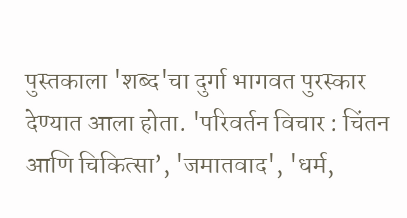पुस्तकाला 'शब्द'चा दुर्गा भागवत पुरस्कार देण्यात आला होता. 'परिवर्तन विचार : चिंतन आणि चिकित्सा’, 'जमातवाद', 'धर्म,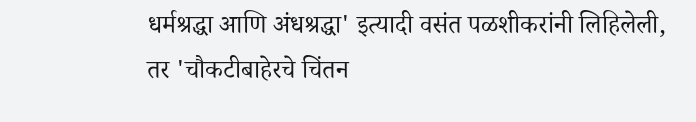धर्मश्रद्धा आणि अंधश्रद्धा' इत्यादी वसंत पळशीकरांनी लिहिलेली, तर 'चौकटीबाहेरचे चिंतन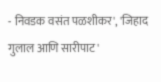- निवडक वसंत पळशीकर', 'जिहाद गुलाल आणि सारीपाट'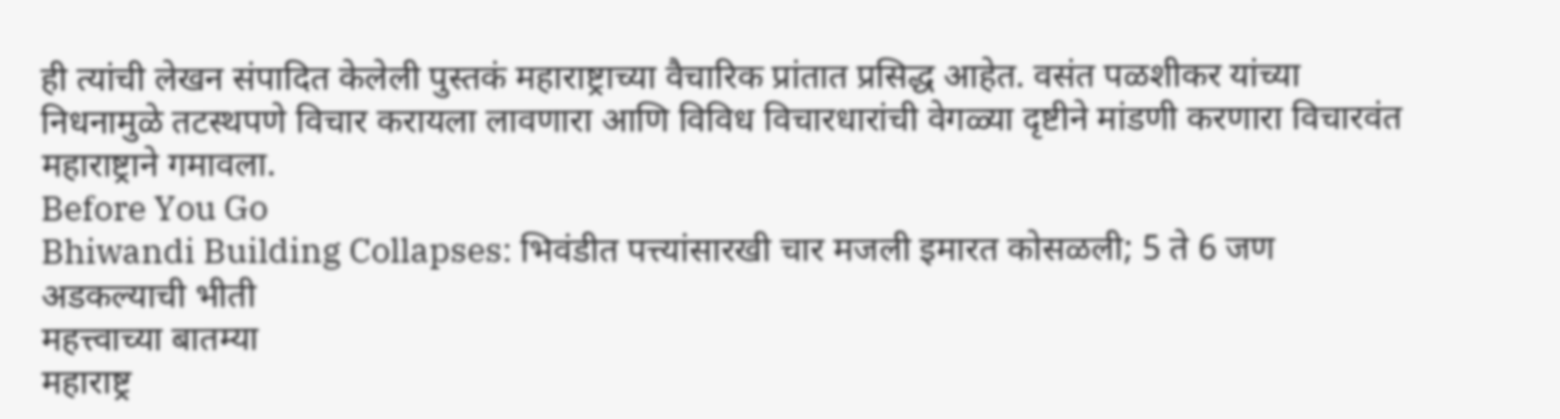ही त्यांची लेखन संपादित केलेली पुस्तकं महाराष्ट्राच्या वैचारिक प्रांतात प्रसिद्ध आहेत. वसंत पळशीकर यांच्या निधनामुळे तटस्थपणे विचार करायला लावणारा आणि विविध विचारधारांची वेगळ्या दृष्टीने मांडणी करणारा विचारवंत महाराष्ट्राने गमावला.
Before You Go
Bhiwandi Building Collapses: भिवंडीत पत्त्यांसारखी चार मजली इमारत कोसळली; 5 ते 6 जण अडकल्याची भीती
महत्त्वाच्या बातम्या
महाराष्ट्र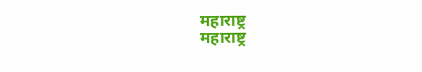महाराष्ट्र
महाराष्ट्र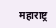महाराष्ट्र